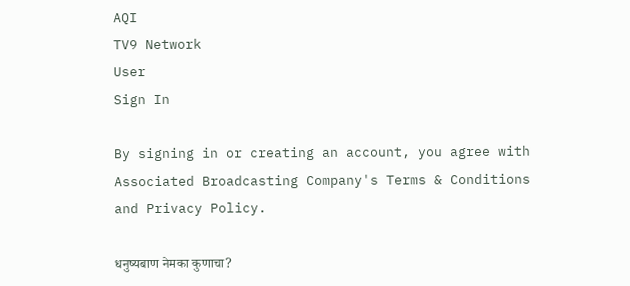AQI
TV9 Network
User
Sign In

By signing in or creating an account, you agree with Associated Broadcasting Company's Terms & Conditions and Privacy Policy.

धनुष्यबाण नेमका कुणाचा?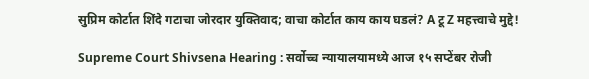सुप्रिम कोर्टात शिंदे गटाचा जोरदार युक्तिवाद; वाचा कोर्टात काय काय घडलं? A टू Z महत्त्वाचे मुद्दे!

Supreme Court Shivsena Hearing : सर्वोच्च न्यायालयामध्ये आज १५ सप्टेंबर रोजी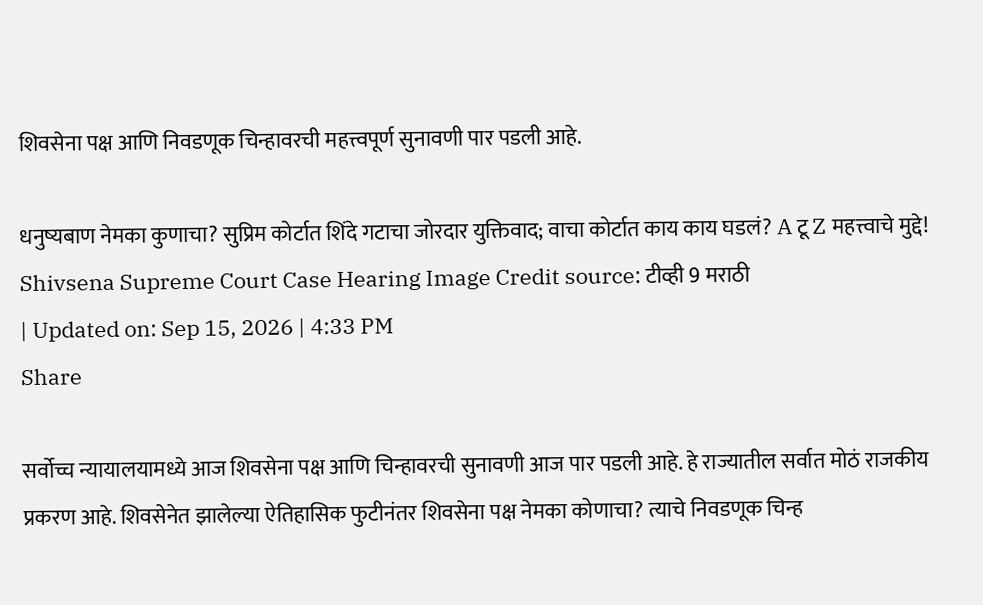शिवसेना पक्ष आणि निवडणूक चिन्हावरची महत्त्वपूर्ण सुनावणी पार पडली आहे.

धनुष्यबाण नेमका कुणाचा? सुप्रिम कोर्टात शिंदे गटाचा जोरदार युक्तिवाद; वाचा कोर्टात काय काय घडलं? A टू Z महत्त्वाचे मुद्दे!
Shivsena Supreme Court Case Hearing Image Credit source: टीव्ही 9 मराठी
| Updated on: Sep 15, 2026 | 4:33 PM
Share

सर्वोच्च न्यायालयामध्ये आज शिवसेना पक्ष आणि चिन्हावरची सुनावणी आज पार पडली आहे. हे राज्यातील सर्वात मोठं राजकीय प्रकरण आहे. शिवसेनेत झालेल्या ऐतिहासिक फुटीनंतर शिवसेना पक्ष नेमका कोणाचा? त्याचे निवडणूक चिन्ह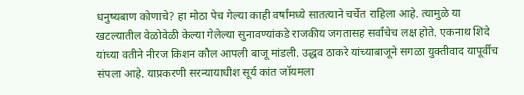धनुष्यबाण कोणाचे? हा मोठा पेच गेल्या काही वर्षांमध्ये सातत्याने चर्चेत राहिला आहे. त्यामुळे या खटल्यातील वेळोवेळी केल्या गेलेल्या सुनावण्यांकडे राजकीय जगतासह सर्वांचेच लक्ष होते. एकनाथ शिंदे यांच्या वतीने नीरज किशन कौल आपली बाजू मांडली. उद्धव ठाकरे यांच्याबाजूने सगळा युक्तीवाद यापूर्वीच संपला आहे. याप्रकरणी सरन्यायाधीश सूर्य कांत जॉयमला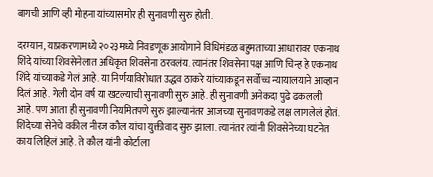बागची आणि व्ही मोहना यांच्यासमोर ही सुनावणी सुरु होती.

दरम्यान, याप्रकरणामध्ये २०२३मध्ये निवडणूक आयोगाने विधिमंडळ बहुमताच्या आधारावर एकनाथ शिंदे यांच्या शिवसेनेलात अधिकृत शिवसेना ठरवलंय. त्यानंतर शिवसेना पक्ष आणि चिन्ह हे एकनाथ शिंदे यांच्याकडे गेलं आहे. या निर्णयाविरोधात उद्धव ठाकरे यांच्याकडून सर्वोच्च न्यायालयाने आव्हान दिलं आहे. गेली दोन वर्ष या खटल्याची सुनावणी सुरु आहे. ही सुनावणी अनेकदा पुढे ढकलली आहे. पण आता ही सुनावणी नियमितपणे सुरु झाल्यानंतर आजच्या सुनावणकडे लक्ष लागलेलं होतं. शिंदेच्या सेनेचे वकील नीरज कौल यांचा युक्तीवाद सुरु झाला. त्यानंतर त्यांनी शिवसेनेच्या घटनेत काय लिहिलं आहे. ते कौल यांनी कोर्टाला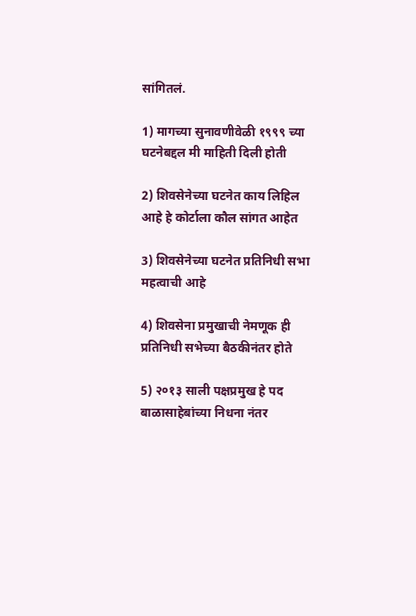सांगितलं.

1) मागच्या सुनावणीवेळी १९९९ च्या घटनेबद्दल मी माहिती दिली होती

2) शिवसेनेच्या घटनेत काय लिहिल आहे हे कोर्टाला कौल सांगत आहेत

3) शिवसेनेच्या घटनेत प्रतिनिधी सभा महत्वाची आहे

4) शिवसेना प्रमुखाची नेमणूक ही प्रतिनिधी सभेच्या बैठकीनंतर होते

5) २०१३ साली पक्षप्रमुख हे पद बाळासाहेबांच्या निधना नंतर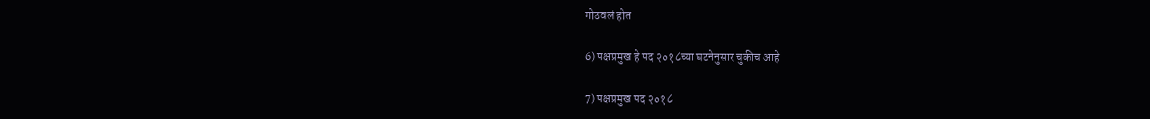गोठवलं होत

6) पक्षप्रमुख हे पद २०१८च्या घटनेनुसार चुकीच आहे

7) पक्षप्रमुख पद २०१८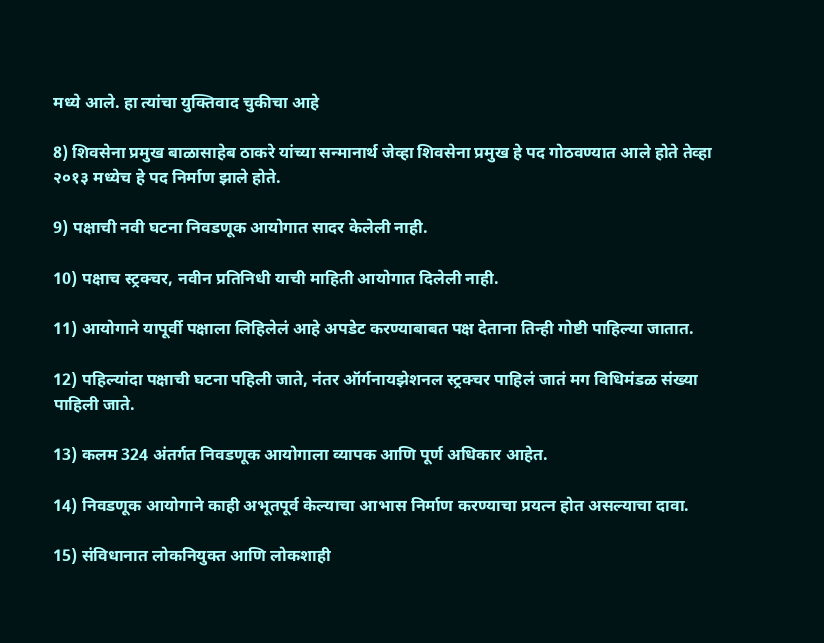मध्ये आले. हा त्यांचा युक्तिवाद चुकीचा आहे

8) शिवसेना प्रमुख बाळासाहेब ठाकरे यांच्या सन्मानार्थ जेव्हा शिवसेना प्रमुख हे पद गोठवण्यात आले होते तेव्हा २०१३ मध्येच हे पद निर्माण झाले होते.

9) पक्षाची नवी घटना निवडणूक आयोगात सादर केलेली नाही.

10) पक्षाच स्ट्रक्चर, नवीन प्रतिनिधी याची माहिती आयोगात दिलेली नाही.

11) आयोगाने यापूर्वी पक्षाला लिहिलेलं आहे अपडेट करण्याबाबत पक्ष देताना तिन्ही गोष्टी पाहिल्या जातात.

12) पहिल्यांदा पक्षाची घटना पहिली जाते, नंतर ऑर्गनायझेशनल स्ट्रक्चर पाहिलं जातं मग विधिमंडळ संख्या पाहिली जाते.

13) कलम 324 अंतर्गत निवडणूक आयोगाला व्यापक आणि पूर्ण अधिकार आहेत.

14) निवडणूक आयोगाने काही अभूतपूर्व केल्याचा आभास निर्माण करण्याचा प्रयत्न होत असल्याचा दावा.

15) संविधानात लोकनियुक्त आणि लोकशाही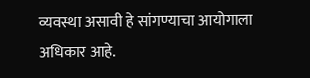व्यवस्था असावी हे सांगण्याचा आयोगाला अधिकार आहे.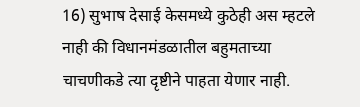16) सुभाष देसाई केसमध्ये कुठेही अस म्हटले नाही की विधानमंडळातील बहुमताच्या चाचणीकडे त्या दृष्टीने पाहता येणार नाही.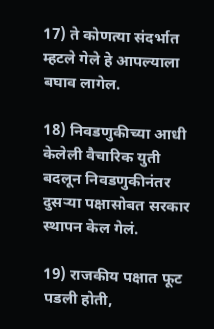17) ते कोणत्या संदर्भात म्हटले गेले हे आपल्याला बघाव लागेल.

18) निवडणुकीच्या आधी केलेली वैचारिक युती बदलून निवडणुकीनंतर दुसऱ्या पक्षासोबत सरकार स्थापन केल गेलं.

19) राजकीय पक्षात फूट पडली होती,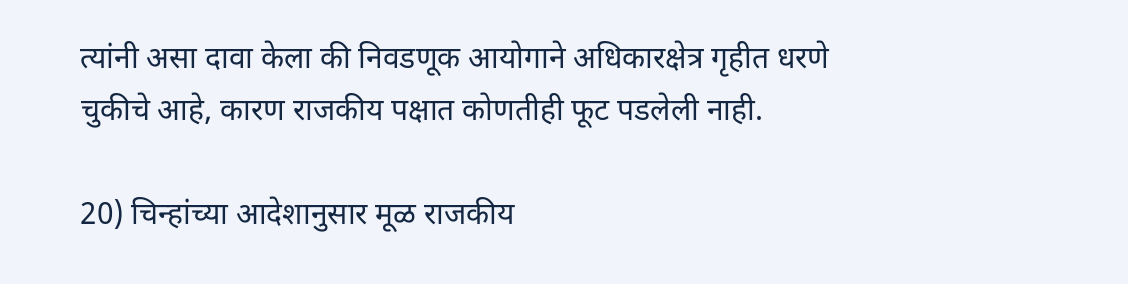त्यांनी असा दावा केला की निवडणूक आयोगाने अधिकारक्षेत्र गृहीत धरणे चुकीचे आहे, कारण राजकीय पक्षात कोणतीही फूट पडलेली नाही.

20) चिन्हांच्या आदेशानुसार मूळ राजकीय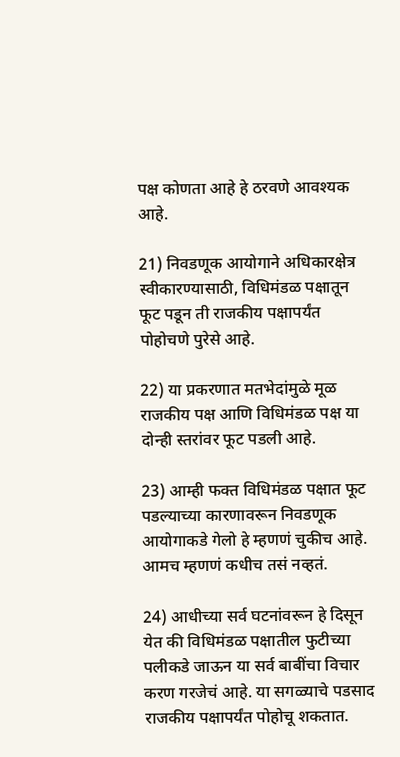पक्ष कोणता आहे हे ठरवणे आवश्यक आहे.

21) निवडणूक आयोगाने अधिकारक्षेत्र स्वीकारण्यासाठी, विधिमंडळ पक्षातून फूट पडून ती राजकीय पक्षापर्यंत पोहोचणे पुरेसे आहे.

22) या प्रकरणात मतभेदांमुळे मूळ राजकीय पक्ष आणि विधिमंडळ पक्ष या दोन्ही स्तरांवर फूट पडली आहे.

23) आम्ही फक्त विधिमंडळ पक्षात फूट पडल्याच्या कारणावरून निवडणूक आयोगाकडे गेलो हे म्हणणं चुकीच आहे. आमच म्हणणं कधीच तसं नव्हतं.

24) आधीच्या सर्व घटनांवरून हे दिसून येत की विधिमंडळ पक्षातील फुटीच्या पलीकडे जाऊन या सर्व बाबींचा विचार करण गरजेचं आहे. या सगळ्याचे पडसाद राजकीय पक्षापर्यंत पोहोचू शकतात.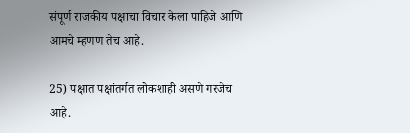संपूर्ण राजकीय पक्षाचा विचार केला पाहिजे आणि आमचे म्हणण तेच आहे.

25) पक्षात पक्षांतर्गत लोकशाही असणे गरजेच आहे.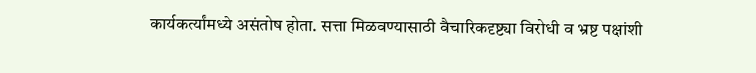कार्यकर्त्यांमध्ये असंतोष होता. सत्ता मिळवण्यासाठी वैचारिकदृष्ट्या विरोधी व भ्रष्ट पक्षांशी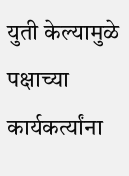युती केल्यामुळे पक्षाच्या कार्यकर्त्यांना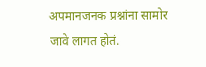अपमानजनक प्रश्नांना सामोर जावे लागत होतं.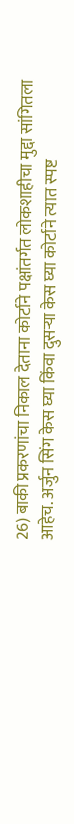26) बाकी प्रकरणांचा निकाल देताना कोर्टाने पक्षांतर्गत लोकशाहीचा मुद्दा सांगितला आहेच. अर्जुन सिंग केस घ्या किंवा दुसऱ्या केस घ्या कोर्टाने त्यात स्पष्ट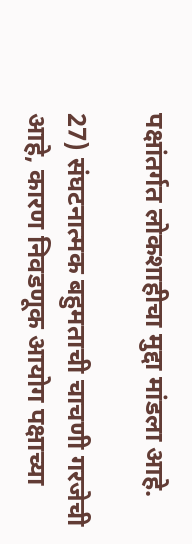पक्षांतर्गत लोकशाहीचा मुद्दा मांडला आहे.

27) संघटनात्मक बहुमताची चाचणी गरजेची आहे, कारण निवडणूक आयोग पक्षाच्या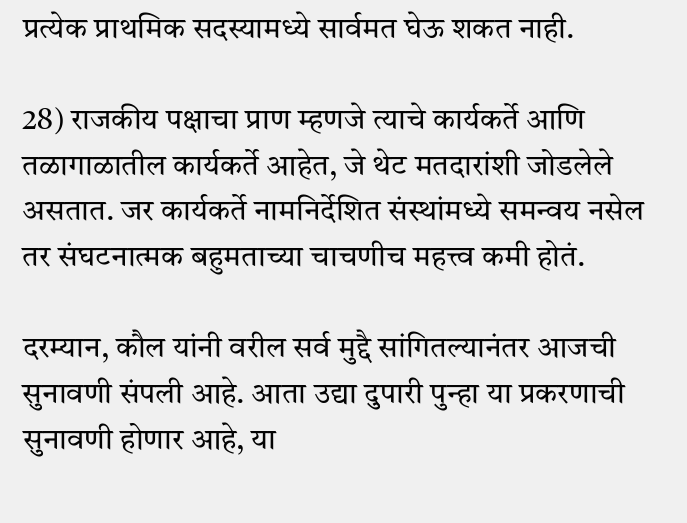प्रत्येक प्राथमिक सदस्यामध्ये सार्वमत घेऊ शकत नाही.

28) राजकीय पक्षाचा प्राण म्हणजे त्याचे कार्यकर्ते आणि तळागाळातील कार्यकर्ते आहेत, जे थेट मतदारांशी जोडलेले असतात. जर कार्यकर्ते नामनिर्देशित संस्थांमध्ये समन्वय नसेल तर संघटनात्मक बहुमताच्या चाचणीच महत्त्व कमी होतं.

दरम्यान, कौल यांनी वरील सर्व मुद्दै सांगितल्यानंतर आजची सुनावणी संपली आहे. आता उद्या दुपारी पुन्हा या प्रकरणाची सुनावणी होणार आहे, या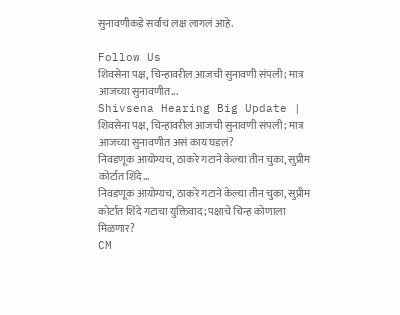सुनावणीकडे सर्वांचं लक्ष लागलं आहे.

Follow Us
शिवसेना पक्ष, चिन्हावरील आजची सुनावणी संपली; मात्र आजच्या सुनावणीत...
Shivsena Hearing Big Update | शिवसेना पक्ष, चिन्हावरील आजची सुनावणी संपली; मात्र आजच्या सुनावणीत असं काय घडलं?
निवडणूक आयोग्यच, ठाकरे गटाने केल्या तीन चुका, सुप्रीम कोर्टात शिंदे...
निवडणूक आयोग्यच, ठाकरे गटाने केल्या तीन चुका, सुप्रीम कोर्टात शिंदे गटाचा युक्तिवाद; पक्षाचे चिन्ह कोणाला मिळणार?
CM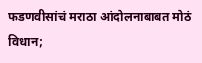फडणवीसांचं मराठा आंदोलनाबाबत मोठं विधान;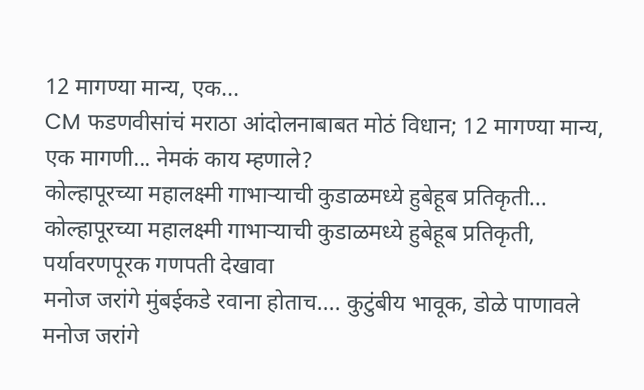12 मागण्या मान्य, एक...
CM फडणवीसांचं मराठा आंदोलनाबाबत मोठं विधान; 12 मागण्या मान्य, एक मागणी... नेमकं काय म्हणाले?
कोल्हापूरच्या महालक्ष्मी गाभाऱ्याची कुडाळमध्ये हुबेहूब प्रतिकृती...
कोल्हापूरच्या महालक्ष्मी गाभाऱ्याची कुडाळमध्ये हुबेहूब प्रतिकृती, पर्यावरणपूरक गणपती देखावा
मनोज जरांगे मुंबईकडे रवाना होताच.... कुटुंबीय भावूक, डोळे पाणावले
मनोज जरांगे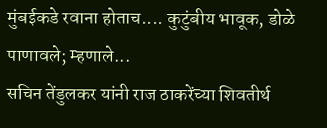मुंबईकडे रवाना होताच.... कुटुंबीय भावूक, डोळे पाणावले; म्हणाले...
सचिन तेंडुलकर यांनी राज ठाकरेंच्या शिवतीर्थ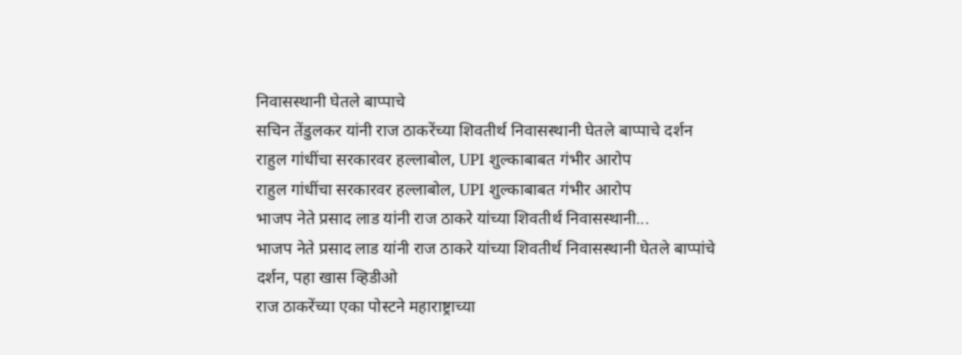निवासस्थानी घेतले बाप्पाचे
सचिन तेंडुलकर यांनी राज ठाकरेंच्या शिवतीर्थ निवासस्थानी घेतले बाप्पाचे दर्शन
राहुल गांधींचा सरकारवर हल्लाबोल, UPI शुल्काबाबत गंभीर आरोप
राहुल गांधींचा सरकारवर हल्लाबोल, UPI शुल्काबाबत गंभीर आरोप
भाजप नेते प्रसाद लाड यांनी राज ठाकरे यांच्या शिवतीर्थ निवासस्थानी...
भाजप नेते प्रसाद लाड यांनी राज ठाकरे यांच्या शिवतीर्थ निवासस्थानी घेतले बाप्पांचे दर्शन, पहा खास व्हिडीओ
राज ठाकरेंच्या एका पोस्टने महाराष्ट्राच्या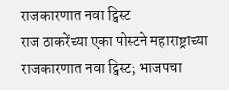राजकारणात नवा ट्विस्ट
राज ठाकरेंच्या एका पोस्टने महाराष्ट्राच्या राजकारणात नवा ट्विस्ट; भाजपचा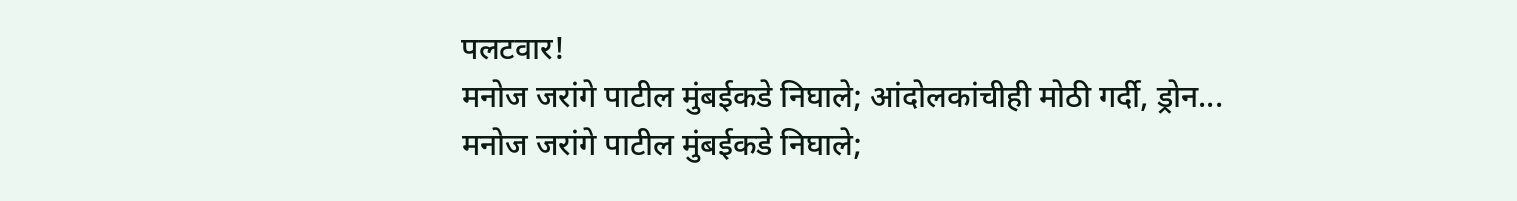पलटवार!
मनोज जरांगे पाटील मुंबईकडे निघाले; आंदोलकांचीही मोठी गर्दी, ड्रोन...
मनोज जरांगे पाटील मुंबईकडे निघाले;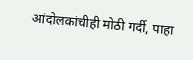आंदोलकांचीही मोठी गर्दी, पाहा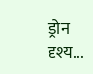ड्रोन दृश्य...